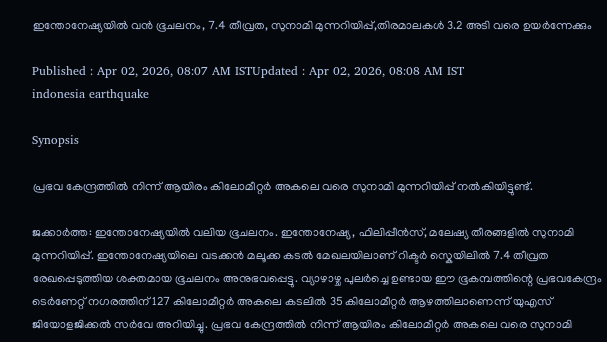ഇന്തോനേഷ്യയിൽ വൻ ഭൂചലനം, 7.4 തീവ്രത, സുനാമി മുന്നറിയിപ്പ്,തിരമാലകൾ 3.2 അടി വരെ ഉയർന്നേക്കും

Published : Apr 02, 2026, 08:07 AM ISTUpdated : Apr 02, 2026, 08:08 AM IST
indonesia earthquake

Synopsis

പ്രഭവ കേന്ദ്രത്തിൽ നിന്ന് ആയിരം കിലോമീറ്റർ അകലെ വരെ സുനാമി മുന്നറിയിപ്പ് നൽകിയിട്ടുണ്ട്.

ജക്കാർത്ത: ഇന്തോനേഷ്യയിൽ വലിയ ഭൂചലനം. ഇന്തോനേഷ്യ, ഫിലിപ്പീൻസ്, മലേഷ്യ തീരങ്ങളിൽ സുനാമി മുന്നറിയിപ്പ്. ഇന്തോനേഷ്യയിലെ വടക്കൻ മലൂക്ക കടൽ മേഖലയിലാണ് റിക്ടർ സ്കെയിലിൽ 7.4 തീവ്രത രേഖപ്പെടുത്തിയ ശക്തമായ ഭൂചലനം അനുഭവപ്പെട്ടു. വ്യാഴാഴ്ച പുലർച്ചെ ഉണ്ടായ ഈ ഭൂകമ്പത്തിന്റെ പ്രഭവകേന്ദ്രം ടെർണേറ്റ് നഗരത്തിന് 127 കിലോമീറ്റർ അകലെ കടലിൽ 35 കിലോമീറ്റർ ആഴത്തിലാണെന്ന് യുഎസ് ജിയോളജിക്കൽ സർവേ അറിയിച്ചു. പ്രഭവ കേന്ദ്രത്തിൽ നിന്ന് ആയിരം കിലോമീറ്റർ അകലെ വരെ സുനാമി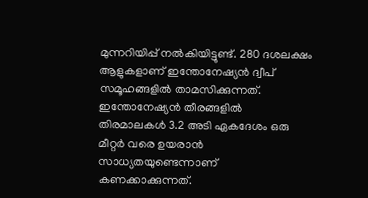മുന്നറിയിപ്പ് നൽകിയിട്ടുണ്ട്. 280 ദശലക്ഷം ആളുകളാണ് ഇന്തോനേഷ്യൻ ദ്വീപ് സമൂഹങ്ങളിൽ താമസിക്കുന്നത്. ഇന്തോനേഷ്യൻ തീരങ്ങളിൽ തിരമാലകൾ 3.2 അടി ഏകദേശം ഒരു മീറ്റർ വരെ ഉയരാൻ സാധ്യതയുണ്ടെന്നാണ് കണക്കാക്കുന്നത്.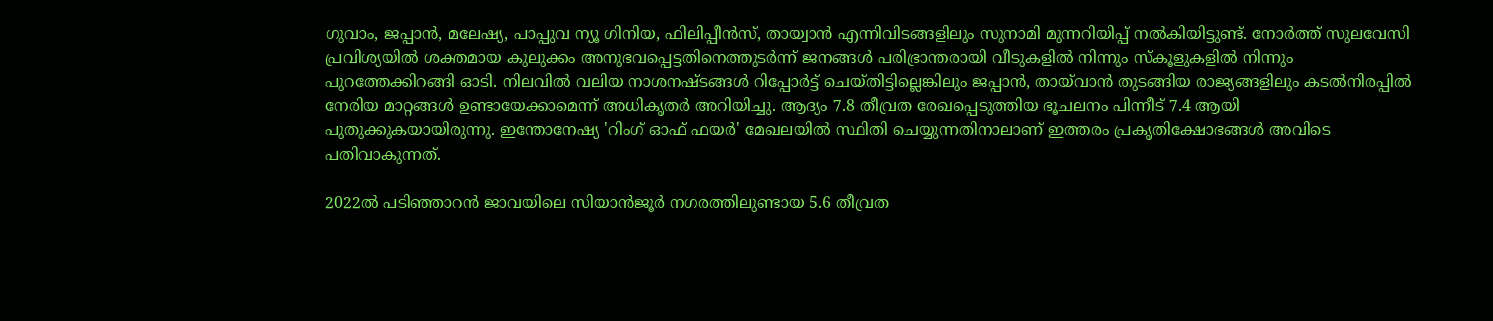ഗുവാം, ജപ്പാൻ, മലേഷ്യ, പാപ്പുവ ന്യൂ ഗിനിയ, ഫിലിപ്പീൻസ്, തായ്വാൻ എന്നിവിടങ്ങളിലും സുനാമി മുന്നറിയിപ്പ് നൽകിയിട്ടുണ്ട്. നോർത്ത് സുലവേസി പ്രവിശ്യയിൽ ശക്തമായ കുലുക്കം അനുഭവപ്പെട്ടതിനെത്തുടർന്ന് ജനങ്ങൾ പരിഭ്രാന്തരായി വീടുകളിൽ നിന്നും സ്കൂളുകളിൽ നിന്നും പുറത്തേക്കിറങ്ങി ഓടി. നിലവിൽ വലിയ നാശനഷ്ടങ്ങൾ റിപ്പോർട്ട് ചെയ്തിട്ടില്ലെങ്കിലും ജപ്പാൻ, തായ്‌വാൻ തുടങ്ങിയ രാജ്യങ്ങളിലും കടൽനിരപ്പിൽ നേരിയ മാറ്റങ്ങൾ ഉണ്ടായേക്കാമെന്ന് അധികൃതർ അറിയിച്ചു. ആദ്യം 7.8 തീവ്രത രേഖപ്പെടുത്തിയ ഭൂചലനം പിന്നീട് 7.4 ആയി പുതുക്കുകയായിരുന്നു. ഇന്തോനേഷ്യ 'റിംഗ് ഓഫ് ഫയർ' മേഖലയിൽ സ്ഥിതി ചെയ്യുന്നതിനാലാണ് ഇത്തരം പ്രകൃതിക്ഷോഭങ്ങൾ അവിടെ പതിവാകുന്നത്.

2022ൽ പടിഞ്ഞാറൻ ജാവയിലെ സിയാൻജൂർ നഗരത്തിലുണ്ടായ 5.6 തീവ്രത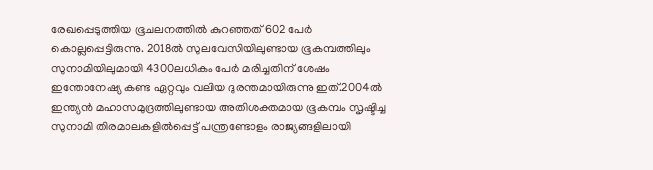രേഖപ്പെടുത്തിയ ഭൂചലനത്തിൽ കുറഞ്ഞത് 602 പേർ കൊല്ലപ്പെട്ടിരുന്നു. 2018ൽ സുലവേസിയിലുണ്ടായ ഭൂകമ്പത്തിലും സുനാമിയിലുമായി 4300ലധികം പേർ മരിച്ചതിന് ശേഷം ഇന്തോനേഷ്യ കണ്ട ഏറ്റവും വലിയ ദുരന്തമായിരുന്നു ഇത്.2004ൽ ഇന്ത്യൻ മഹാസമുദ്രത്തിലുണ്ടായ അതിശക്തമായ ഭൂകമ്പം സൃഷ്ടിച്ച സുനാമി തിരമാലകളിൽപ്പെട്ട് പന്ത്രണ്ടോളം രാജ്യങ്ങളിലായി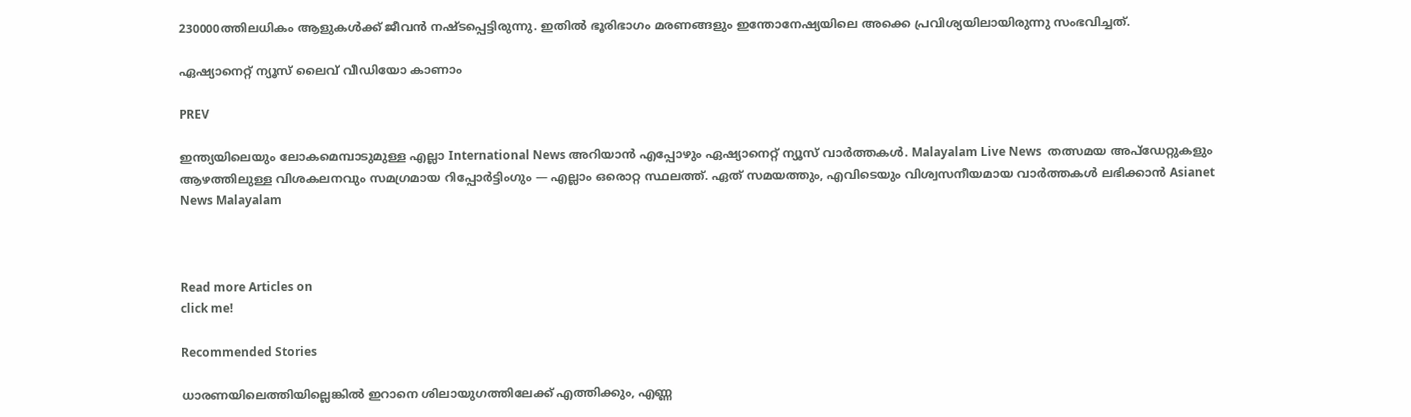230000ത്തിലധികം ആളുകൾക്ക് ജീവൻ നഷ്ടപ്പെട്ടിരുന്നു. ഇതിൽ ഭൂരിഭാഗം മരണങ്ങളും ഇന്തോനേഷ്യയിലെ അക്കെ പ്രവിശ്യയിലായിരുന്നു സംഭവിച്ചത്.

ഏഷ്യാനെറ്റ് ന്യൂസ് ലൈവ് വീഡിയോ കാണാം

PREV

ഇന്ത്യയിലെയും ലോകമെമ്പാടുമുള്ള എല്ലാ International News അറിയാൻ എപ്പോഴും ഏഷ്യാനെറ്റ് ന്യൂസ് വാർത്തകൾ. Malayalam Live News  തത്സമയ അപ്‌ഡേറ്റുകളും ആഴത്തിലുള്ള വിശകലനവും സമഗ്രമായ റിപ്പോർട്ടിംഗും — എല്ലാം ഒരൊറ്റ സ്ഥലത്ത്. ഏത് സമയത്തും, എവിടെയും വിശ്വസനീയമായ വാർത്തകൾ ലഭിക്കാൻ Asianet News Malayalam



Read more Articles on
click me!

Recommended Stories

ധാരണയിലെത്തിയില്ലെങ്കിൽ ഇറാനെ ശിലായുഗത്തിലേക്ക് എത്തിക്കും, എണ്ണ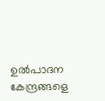ഉൽപാദന കേന്ദ്രങ്ങളെ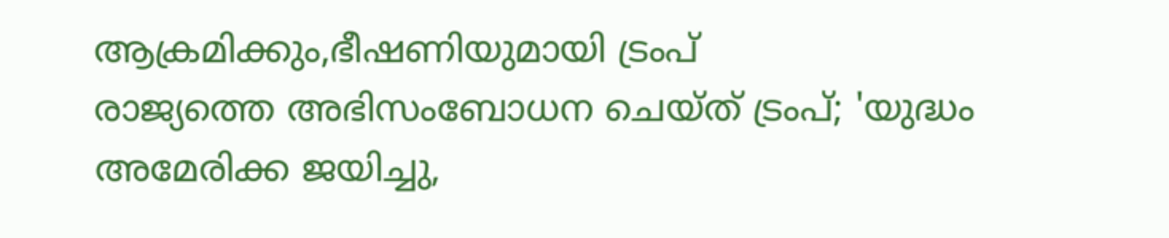ആക്രമിക്കും,ഭീഷണിയുമായി ട്രംപ്
രാജ്യത്തെ അഭിസംബോധന ചെയ്ത് ട്രംപ്; 'യുദ്ധം അമേരിക്ക ജയിച്ചു,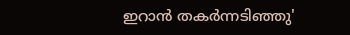ഇറാന്‍ തകര്‍ന്നടിഞ്ഞു'